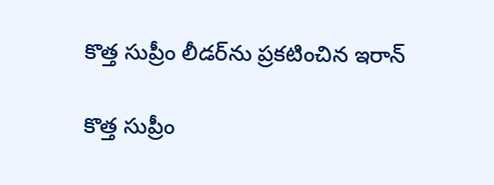కొత్త సుప్రీం లీడర్‌ను ప్రకటించిన ఇరాన్

కొత్త సుప్రీం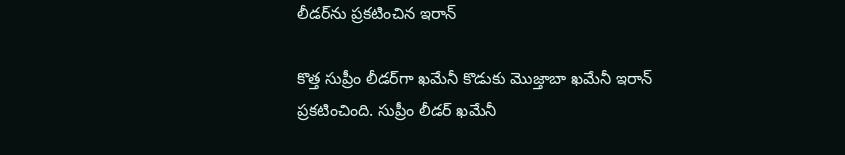లీడర్‌ను ప్రకటించిన ఇరాన్

కొత్త సుప్రీం లీడర్‌గా ఖమేనీ కొడుకు మొజ్తాబా ఖమేనీ ఇరాన్ ప్రకటించింది. సుప్రీం లీడర్ ఖమేనీ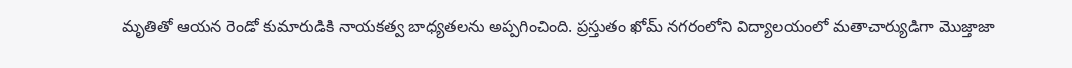మృతితో ఆయన రెండో కుమారుడికి నాయకత్వ బాధ్యతలను అప్పగించింది. ప్రస్తుతం ఖోమ్ నగరంలోని విద్యాలయంలో మతాచార్యుడిగా మొజ్తాజా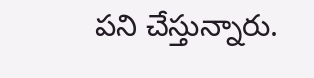పని చేస్తున్నారు.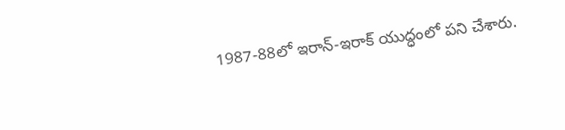1987-88లో ఇరాన్-ఇరాక్ యుద్ధంలో పని చేశారు.